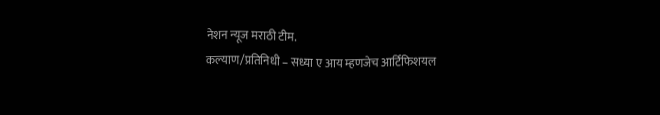नेशन न्यूज मराठी टीम.
कल्याण/प्रतिनिधी – सध्या ए आय म्हणजेच आर्टिफिशयल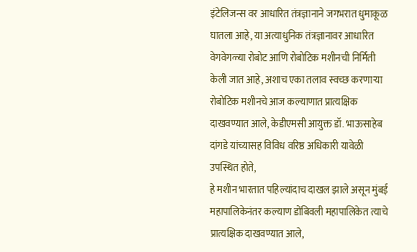इंटेलिजन्स वर आधारित तंत्रज्ञानाने जगभरात धुमाकूळ घातला आहे, या अत्याधुनिक तंत्रज्ञानावर आधारित वेगवेगळ्या रोबोट आणि रोबोटिक मशीनची निर्मिती केली जात आहे, अशाच एका तलाव स्वच्छ करणाऱ्या रोबोटिक मशीनचे आज कल्याणात प्रात्यक्षिक दाखवण्यात आले, केडीएमसी आयुक्त डॉ. भाऊसाहेब दांगडे यांच्यासह विविध वरिष्ठ अधिकारी यावेळी उपस्थित होते,
हे मशीन भारतात पहिल्यांदाच दाखल झाले असून मुंबई महापालिकेनंतर कल्याण डोंबिवली महापालिकेत त्याचे प्रात्यक्षिक दाखवण्यात आले,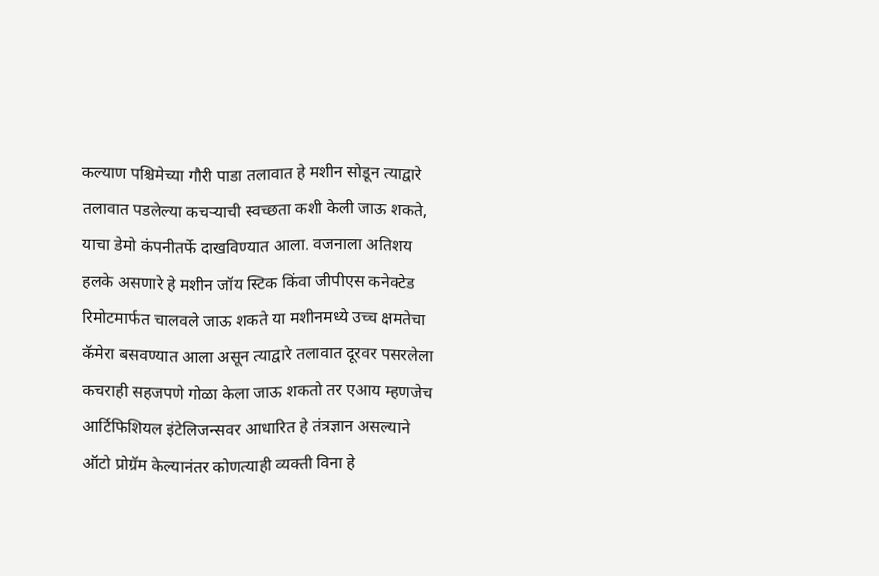कल्याण पश्चिमेच्या गौरी पाडा तलावात हे मशीन सोडून त्याद्वारे तलावात पडलेल्या कचऱ्याची स्वच्छता कशी केली जाऊ शकते, याचा डेमो कंपनीतर्फे दाखविण्यात आला. वजनाला अतिशय हलके असणारे हे मशीन जॉय स्टिक किंवा जीपीएस कनेक्टेड रिमोटमार्फत चालवले जाऊ शकते या मशीनमध्ये उच्च क्षमतेचा कॅमेरा बसवण्यात आला असून त्याद्वारे तलावात दूरवर पसरलेला कचराही सहजपणे गोळा केला जाऊ शकतो तर एआय म्हणजेच आर्टिफिशियल इंटेलिजन्सवर आधारित हे तंत्रज्ञान असल्याने ऑटो प्रोग्रॅम केल्यानंतर कोणत्याही व्यक्ती विना हे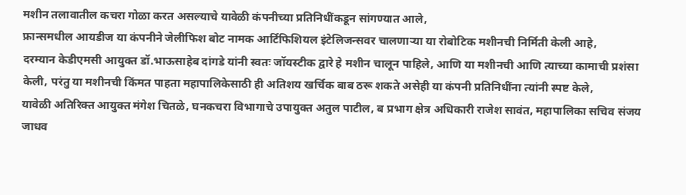मशीन तलावातील कचरा गोळा करत असल्याचे यावेळी कंपनीच्या प्रतिनिधींकडून सांगण्यात आले,
फ्रान्समधील आयडीज या कंपनीने जेलीफिश बोट नामक आर्टिफिशियल इंटेलिजन्सवर चालणाऱ्या या रोबोटिक मशीनची निर्मिती केली आहे,
दरम्यान केडीएमसी आयुक्त डॉ.भाऊसाहेब दांगडे यांनी स्वतः जॉयस्टीक द्वारे हे मशीन चालून पाहिले, आणि या मशीनची आणि त्याच्या कामाची प्रशंसा केली, परंतु या मशीनची किंमत पाहता महापालिकेसाठी ही अतिशय खर्चिक बाब ठरू शकते असेही या कंपनी प्रतिनिधींना त्यांनी स्पष्ट केले,
यावेळी अतिरिक्त आयुक्त मंगेश चितळे, घनकचरा विभागाचे उपायुक्त अतुल पाटील, ब प्रभाग क्षेत्र अधिकारी राजेश सावंत, महापालिका सचिव संजय जाधव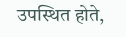उपस्थित होते,